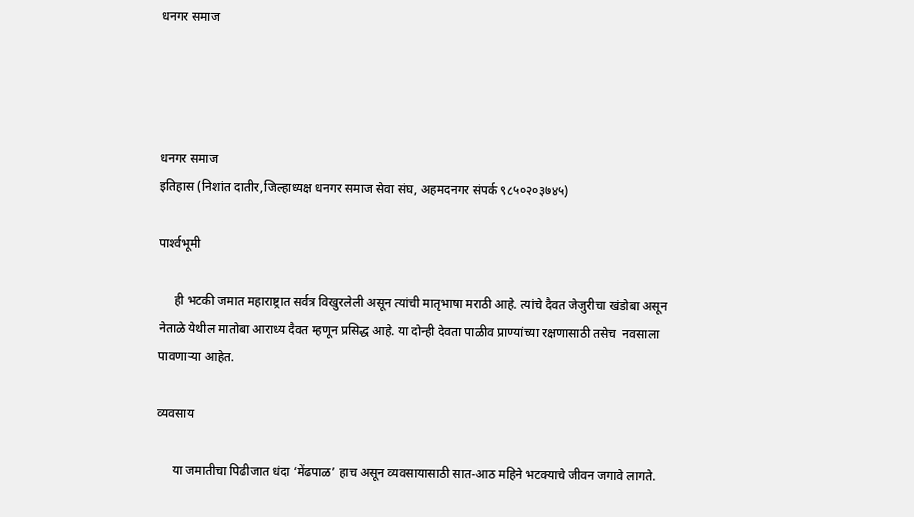धनगर समाज




धनगर समाज
इतिहास (निशांत दातीर,जिल्हाध्यक्ष धनगर समाज सेवा संघ, अहमदनगर संपर्क ९८५०२०३७४५)

पार्श्‍वभूमी

     ही भटकी जमात महाराष्ट्रात सर्वत्र विखुरलेली असून त्यांची मातृभाषा मराठी आहे. त्यांचे दैवत जेजुरीचा खंडोबा असून नेताळे येथील मातोबा आराध्य दैवत म्हणून प्रसिद्ध आहे. या दोन्ही देवता पाळीव प्राण्यांच्या रक्षणासाठी तसेच  नवसाला पावणार्‍या आहेत.

व्यवसाय

     या जमातीचा पिढीजात धंदा ‘मेंढपाळ’ हाच असून व्यवसायासाठी सात-आठ महिने भटक्याचे जीवन जगावे लागते.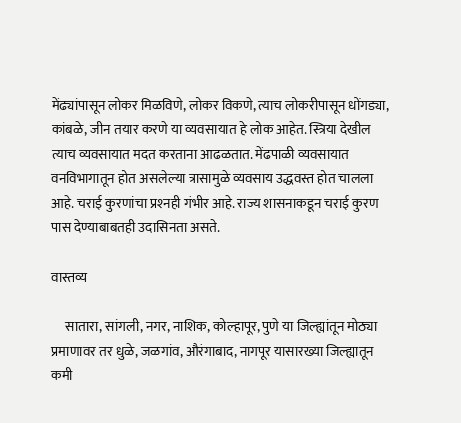मेंढ्यांपासून लोकर मिळविणे, लोकर विकणे, त्याच लोकरीपासून धोंगड्या, कांबळे, जीन तयार करणे या व्यवसायात हे लोक आहेत. स्त्रिया देखील त्याच व्यवसायात मदत करताना आढळतात. मेंढपाळी व्यवसायात वनविभागातून होत असलेल्या त्रासामुळे व्यवसाय उद्धवस्त होत चालला आहे. चराई कुरणांचा प्रश्‍नही गंभीर आहे. राज्य शासनाकडून चराई कुरण पास देण्याबाबतही उदासिनता असते.

वास्तव्य

     सातारा, सांगली, नगर, नाशिक, कोल्हापूर, पुणे या जिल्ह्यांतून मोठ्या प्रमाणावर तर धुळे, जळगांव, औरंगाबाद, नागपूर यासारख्या जिल्ह्यातून कमी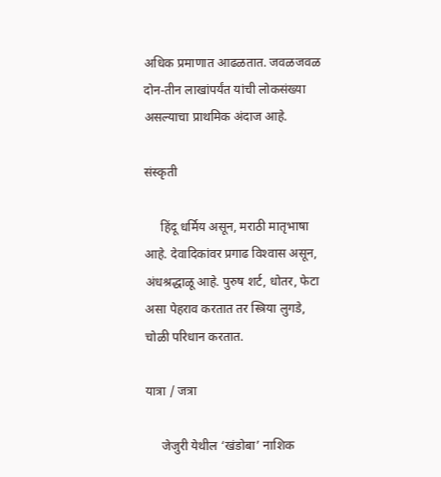अधिक प्रमाणात आढळतात. जवळजवळ दोन-तीन लाखांपर्यंत यांची लोकसंख्या असल्याचा प्राथमिक अंदाज आहे.

संस्कृती

     हिंदू धर्मिय असून, मराठी मातृभाषा आहे. देवादिकांवर प्रगाढ विश्‍वास असून, अंधश्रद्धाळू आहे. पुरुष शर्ट, धोतर, फेटा असा पेहराव करतात तर स्त्रिया लुगडे, चोळी परिधान करतात.

यात्रा / जत्रा

     जेजुरी येथील ‘खंडोबा’ नाशिक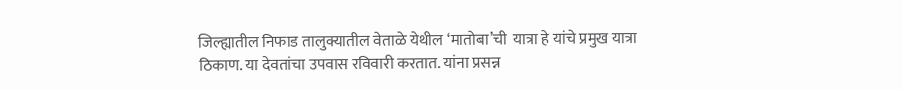जिल्ह्यातील निफाड तालुक्यातील वेताळे येथील ‘मातोबा’ची  यात्रा हे यांचे प्रमुख यात्रा ठिकाण. या देवतांचा उपवास रविवारी करतात. यांना प्रसन्न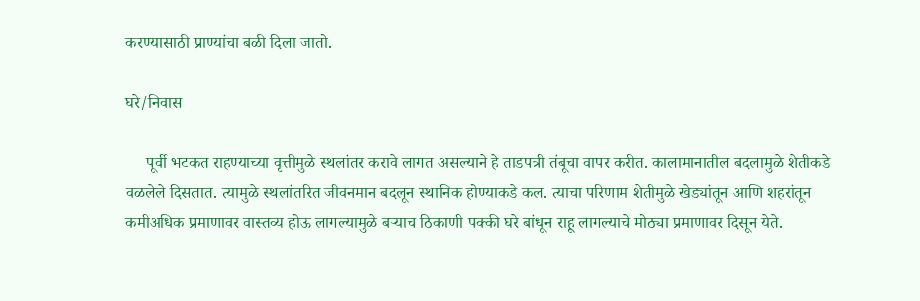करण्यासाठी प्राण्यांचा बळी दिला जातो.

घरे/निवास

     पूर्वी भटकत राहण्याच्या वृत्तीमुळे स्थलांतर करावे लागत असल्याने हे ताडपत्री तंबूचा वापर करीत. कालामानातील बदलामुळे शेतीकडे वळलेले दिसतात. त्यामुळे स्थलांतरित जीवनमान बदलून स्थानिक होण्याकडे कल. त्याचा परिणाम शेतीमुळे खेड्यांतून आणि शहरांतून कमीअधिक प्रमाणावर वास्तव्य होऊ लागल्यामुळे बर्‍याच ठिकाणी पक्की घरे बांधून राहू लागल्याचे मोठ्या प्रमाणावर दिसून येते.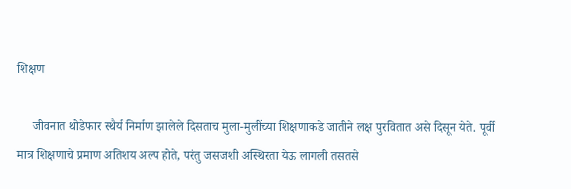शिक्षण

     जीवनात थोडेफार स्थैर्य निर्माण झालेले दिसताच मुला-मुलींच्या शिक्षणाकडे जातीने लक्ष पुरवितात असे दिसून येते. पूर्वी मात्र शिक्षणाचे प्रमाण अतिशय अल्प होते, परंतु जसजशी अस्थिरता येऊ लागली तसतसे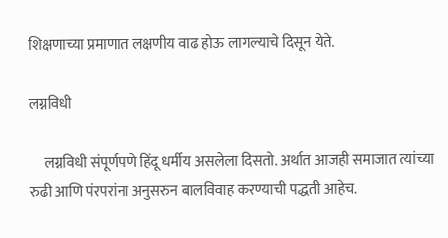शिक्षणाच्या प्रमाणात लक्षणीय वाढ होऊ लागल्याचे दिसून येते.

लग्नविधी

     लग्नविधी संपूर्णपणे हिंदू धर्मीय असलेला दिसतो. अर्थात आजही समाजात त्यांच्या रुढी आणि पंरपरांना अनुसरुन बालविवाह करण्याची पद्धती आहेच.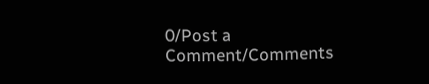0/Post a Comment/Comments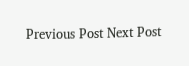Previous Post Next Post